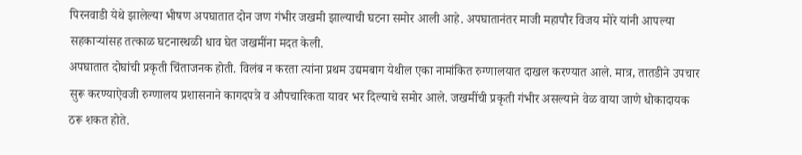पिरनवाडी येथे झालेल्या भीषण अपघातात दोन जण गंभीर जखमी झाल्याची घटना समोर आली आहे. अपघातानंतर माजी महापौर विजय मोरे यांनी आपल्या सहकाऱ्यांसह तत्काळ घटनास्थळी धाव घेत जखमींना मदत केली.
अपघातात दोघांची प्रकृती चिंताजनक होती. विलंब न करता त्यांना प्रथम उद्यमबाग येथील एका नामांकित रुग्णालयात दाखल करण्यात आले. मात्र, तातडीने उपचार सुरू करण्याऐवजी रुग्णालय प्रशासनाने कागदपत्रे व औपचारिकता यावर भर दिल्याचे समोर आले. जखमींची प्रकृती गंभीर असल्याने वेळ वाया जाणे धोकादायक ठरू शकत होते.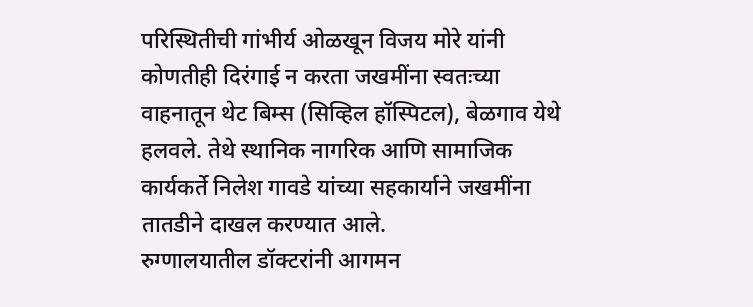परिस्थितीची गांभीर्य ओळखून विजय मोरे यांनी कोणतीही दिरंगाई न करता जखमींना स्वतःच्या वाहनातून थेट बिम्स (सिव्हिल हॉस्पिटल), बेळगाव येथे हलवले. तेथे स्थानिक नागरिक आणि सामाजिक कार्यकर्ते निलेश गावडे यांच्या सहकार्याने जखमींना तातडीने दाखल करण्यात आले.
रुग्णालयातील डॉक्टरांनी आगमन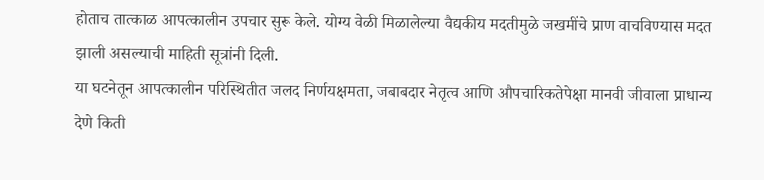होताच तात्काळ आपत्कालीन उपचार सुरू केले. योग्य वेळी मिळालेल्या वैद्यकीय मदतीमुळे जखमींचे प्राण वाचविण्यास मदत झाली असल्याची माहिती सूत्रांनी दिली.
या घटनेतून आपत्कालीन परिस्थितीत जलद निर्णयक्षमता, जबाबदार नेतृत्व आणि औपचारिकतेपेक्षा मानवी जीवाला प्राधान्य देणे किती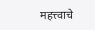महत्त्वाचे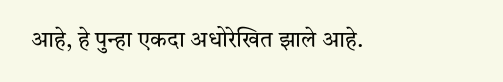आहे, हे पुन्हा एकदा अधोरेखित झाले आहे.